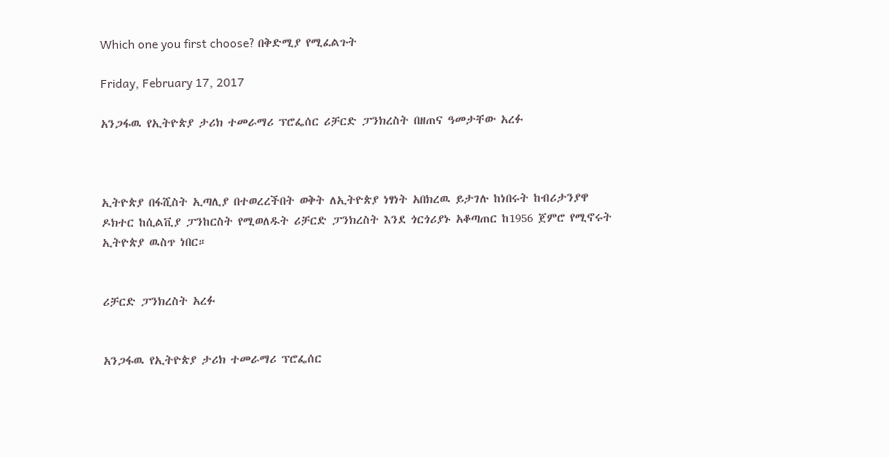Which one you first choose? በቅድሚያ የሚፈልጉት

Friday, February 17, 2017

አንጋፋዉ የኢትዮጵያ ታሪክ ተመራማሪ ፕሮፌሰር ሪቻርድ ፓንክረስት በዘጠና ዓመታቸው አረፉ



ኢትዮጵያ በፋሺስት ኢጣሊያ በተወረረችበት ወቅት ለኢትዮጵያ ነፃነት አበክረዉ ይታገሉ ከነበሩት ከብሪታንያዋ ዶክተር ከሲልቪያ ፓንከርስት የሚወለዱት ሪቻርድ ፓንክረስት እንደ ጎርጎሪያኑ አቆጣጠር ከ1956 ጀምሮ የሚኖሩት ኢትዮጵያ ዉስጥ ነበር።


ሪቻርድ ፓንክረስት አረፉ


አንጋፋዉ የኢትዮጵያ ታሪክ ተመራማሪ ፕሮፌሰር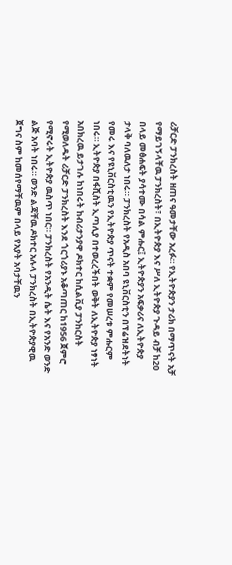ሪቻርድ ፓንክረስት ዘጠና ዓመታቸው አረፉ። የኢትዮጵያን ታሪክ በማጥናት አቻ የማይገኝላቸዉ ፓንክረስት፣ በኢትዮጵያ እና ሥለ ኢትዮጵያ ጉዳይ ብቻ ከ20 በላይ መፅሐፍት ያሳተሙ በሳል ምሑር፤ ኢትዮጵያን አፍቃሪና ለኢትዮጵያ ታላቅ ባለዉለታ ነበሩ። ፓንክረስት የአዲስ አበባ ዩኒቨርስቲን በፕሬዝደትነት የመሩ እና የዩኒቨርስቲዉን የኢትዮጵያ ጥናት ተቋም የመሠረቱ ምሑርም ነበሩ። ኢትዮጵያ በፋሺስት ኢጣሊያ በተወረረችበት ወቅት ለኢትዮጵያ ነፃነት አበክረዉ ይታገሉ ከነበሩት ከብሪታንያዋ ዶክተር ከሲልቪያ ፓንከርስት የሚወለዱት ሪቻርድ ፓንክረስት እንደ ጎርጎሪያኑ አቆጣጠር ከ1956 ጀምሮ የሚኖሩት ኢትዮጵያ ዉስጥ ነበር። ፓንክረስት የአንዲት ሴት እና የአንድ ወንድ ልጅ አባት ነበሩ። ወንድ ልጃቸዉ ዶክተር አሉላ ፓንክረስት በኢትዮጵያዊዉ ጀግና ስም ከመሰየማቸዉም በላይ የአያት አባታቸዉን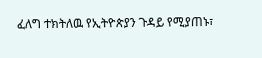ፈለግ ተክትለዉ የኢትዮጵያን ጉዳይ የሚያጠኑ፣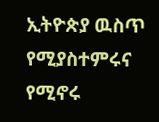ኢትዮጵያ ዉስጥ የሚያስተምሩና የሚኖሩ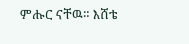ምሑር ናቸዉ። እሸቴ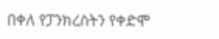በቀለ የፓንክረስትን የቀድሞ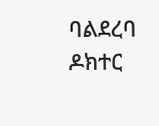ባልደረባ ዶክተር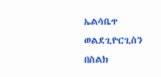ኤልሳቤጥ ወልደጊዮርጊስን በስልክ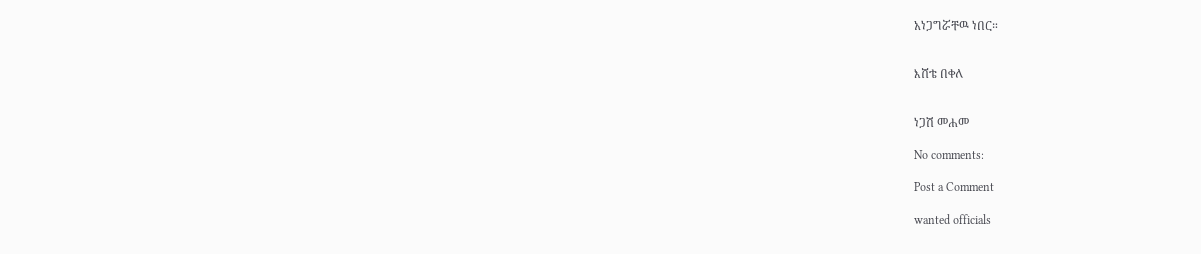አነጋግሯቸዉ ነበር።


እሸቴ በቀለ


ነጋሽ መሐመ

No comments:

Post a Comment

wanted officials